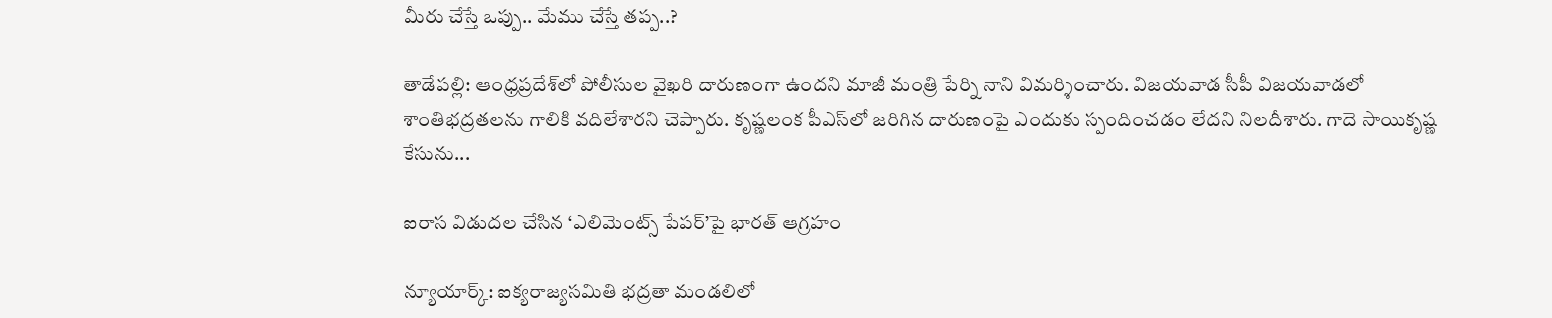మీరు చేస్తే ఒప్పు.. మేము చేస్తే తప్ప..?

తాడేపల్లి: ఆంధ్రప్రదేశ్‌లో పోలీసుల వైఖరి దారుణంగా ఉందని మాజీ మంత్రి పేర్ని నాని విమర్శించారు. విజయవాడ సీపీ విజయవాడలో శాంతిభద్రతలను గాలికి వదిలేశారని చెప్పారు. కృష్ణలంక పీఎస్‌లో జరిగిన దారుణంపై ఎందుకు స్పందించడం లేదని నిలదీశారు. గాదె సాయికృష్ణ కేసును...

ఐరాస విడుదల చేసిన ‘ఎలిమెంట్స్ పేపర్’పై భారత్ ఆగ్రహం

న్యూయార్క్: ఐక్యరాజ్యసమితి భద్రతా మండలిలో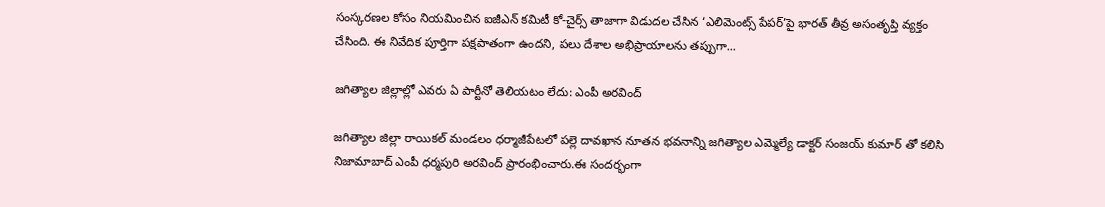సంస్కరణల కోసం నియమించిన ఐజీఎన్ కమిటీ కో-చైర్స్ తాజాగా విడుదల చేసిన ‘ఎలిమెంట్స్ పేపర్’పై భారత్ తీవ్ర అసంతృప్తి వ్యక్తం చేసింది. ఈ నివేదిక పూర్తిగా పక్షపాతంగా ఉందని, పలు దేశాల అభిప్రాయాలను తప్పుగా...

జగిత్యాల జిల్లాల్లో ఎవరు ఏ పార్టీనో తెలియటం లేదు: ఎంపీ అరవింద్

జగిత్యాల జిల్లా రాయికల్ మండలం ధర్మాజీపేటలో పల్లె దావఖాన నూతన భవనాన్ని జగిత్యాల ఎమ్మెల్యే డాక్టర్ సంజయ్ కుమార్ తో కలిసి నిజామాబాద్ ఎంపీ ధర్మపురి అరవింద్ ప్రారంభించారు.ఈ సందర్భంగా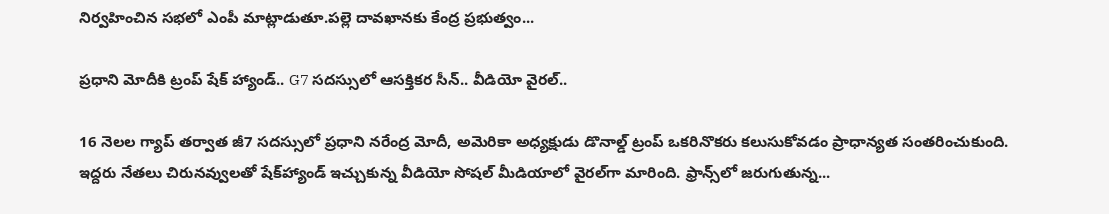నిర్వహించిన సభలో ఎంపీ మాట్లాడుతూ.పల్లె దావఖానకు కేంద్ర ప్రభుత్వం...

ప్రధాని మోదీకి ట్రంప్ షేక్ హ్యాండ్.. G7 సదస్సులో ఆసక్తికర సీన్.. వీడియో వైరల్..

16 నెలల గ్యాప్ తర్వాత జీ7 సదస్సులో ప్రధాని నరేంద్ర మోదీ, అమెరికా అధ్యక్షుడు డొనాల్డ్ ట్రంప్ ఒకరినొకరు కలుసుకోవడం ప్రాధాన్యత సంతరించుకుంది. ఇద్దరు నేతలు చిరునవ్వులతో షేక్‌హ్యాండ్ ఇచ్చుకున్న వీడియో సోషల్ మీడియాలో వైరల్‌గా మారింది. ఫ్రాన్స్‌లో జరుగుతున్న...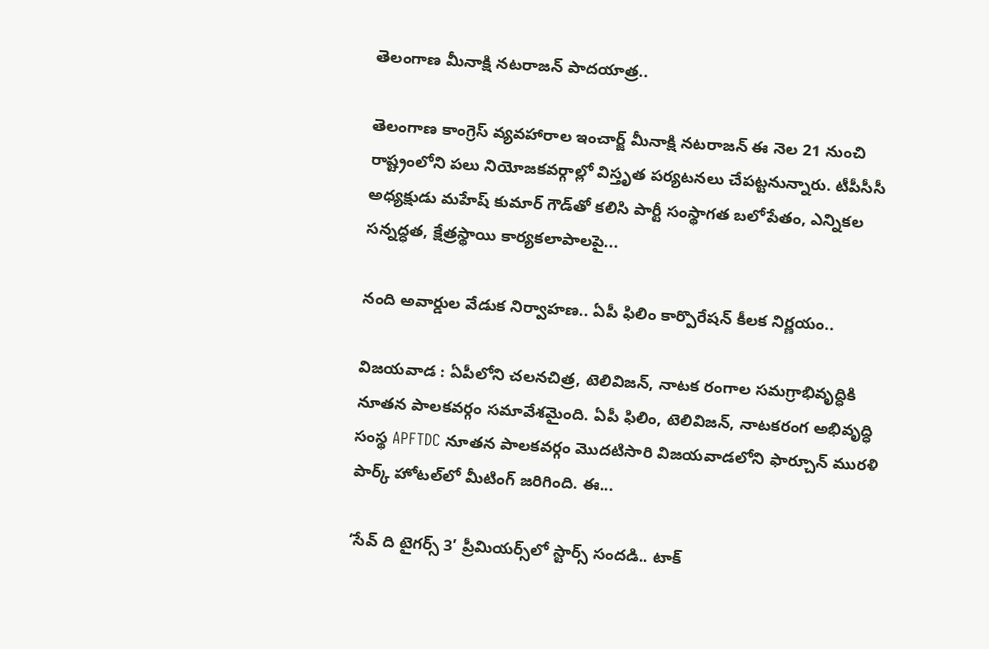తెలంగాణ మీనాక్షి నటరాజన్ పాదయాత్ర..

తెలంగాణ కాంగ్రెస్ వ్యవహారాల ఇంచార్జ్ మీనాక్షి నటరాజన్ ఈ నెల 21 నుంచి రాష్ట్రంలోని పలు నియోజకవర్గాల్లో విస్తృత పర్యటనలు చేపట్టనున్నారు. టీపీసీసీ అధ్యక్షుడు మహేష్ కుమార్ గౌడ్‌తో కలిసి పార్టీ సంస్థాగత బలోపేతం, ఎన్నికల సన్నద్ధత, క్షేత్రస్థాయి కార్యకలాపాలపై...

నంది అవార్డుల వేడుక నిర్వాహణ.. ఏపీ ఫిలిం కార్పొరేషన్ కీలక నిర్ణయం..

విజయవాడ : ఏపీలోని చలనచిత్ర, టెలివిజన్, నాటక రంగాల సమగ్రాభివృద్ధికి నూతన పాలకవర్గం సమావేశమైంది. ఏపీ ఫిలిం, టెలివిజన్, నాటకరంగ అభివృద్ధి సంస్థ APFTDC నూతన పాలకవర్గం మొదటిసారి విజయవాడలోని ఫార్చూన్ మురళి పార్క్ హోటల్‌లో మీటింగ్ జరిగింది. ఈ...

‘సేవ్ ది టైగర్స్ 3’ ప్రీమియర్స్‌లో స్టార్స్ సందడి.. టాక్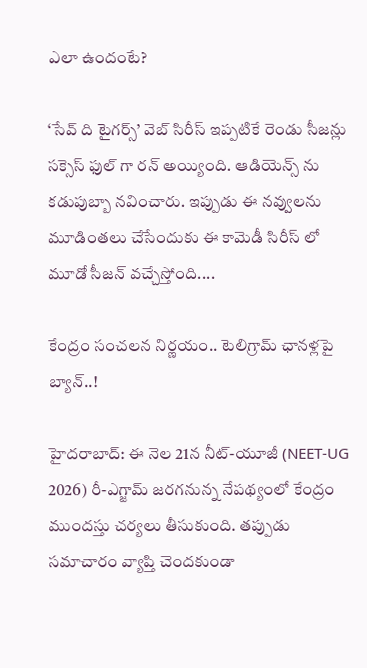ఎలా ఉందంటే?

‘సేవ్‌ ది టైగర్స్’ వెబ్‌ సిరీస్‌ ఇప్పటికే రెండు సీజన్లు సక్సెస్ ఫుల్ గా రన్‌ అయ్యింది. ఆడియెన్స్ ను కడుపుబ్బా నవించారు. ఇప్పుడు ఈ నవ్వులను మూడింతలు చేసేందుకు ఈ కామెడీ సిరీస్ లో మూడో సీజన్ వచ్చేస్తోంది....

కేంద్రం సంచలన నిర్ణయం.. టెలిగ్రామ్ ఛానళ్లపై బ్యాన్..!

హైదరాబాద్: ఈ నెల 21న నీట్-యూజీ (NEET-UG 2026) రీ-ఎగ్జామ్ జరగనున్న నేపథ్యంలో కేంద్రం ముందస్తు చర్యలు తీసుకుంది. తప్పుడు సమాచారం వ్యాప్తి చెందకుండా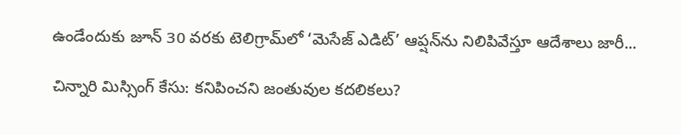ఉండేందుకు జూన్ 30 వరకు టెలిగ్రామ్‌లో ‘మెసేజ్ ఎడిట్’ ఆప్షన్‌ను నిలిపివేస్తూ ఆదేశాలు జారీ...

చిన్నారి మిస్సింగ్ కేసు: కనిపించని జంతువుల కదలికలు?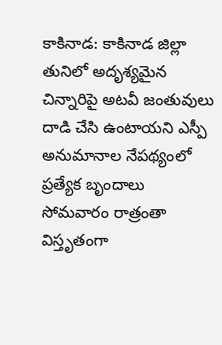కాకినాడ: కాకినాడ జిల్లా తునిలో అదృశ్యమైన చిన్నారిపై అటవీ జంతువులు దాడి చేసి ఉంటాయని ఎస్పీ అనుమానాల నేపథ్యంలో ప్రత్యేక బృందాలు సోమవారం రాత్రంతా విస్తృతంగా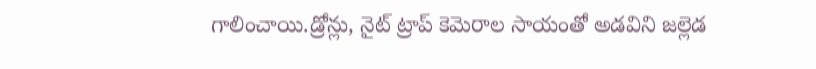గాలించాయి.డ్రోన్లు, నైట్ ట్రాప్ కెమెరాల సాయంతో అడవిని జల్లెడ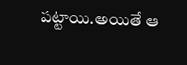పట్టాయి.అయితే ఆ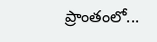ప్రాంతంలో...